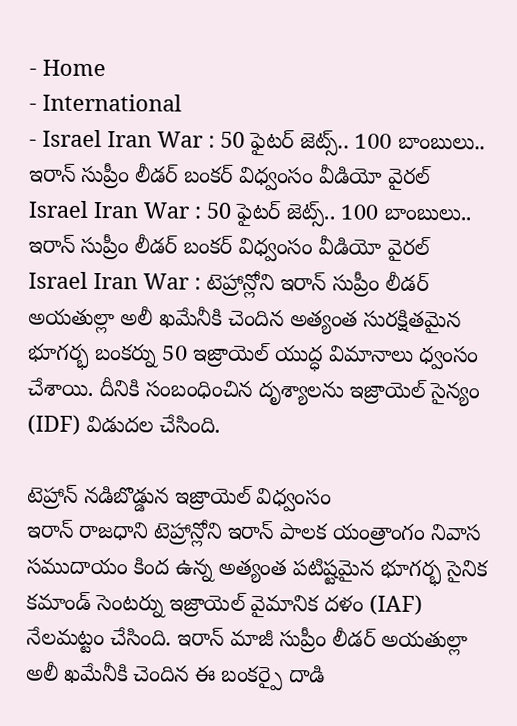- Home
- International
- Israel Iran War : 50 ఫైటర్ జెట్స్.. 100 బాంబులు.. ఇరాన్ సుప్రీం లీడర్ బంకర్ విధ్వంసం వీడియో వైరల్
Israel Iran War : 50 ఫైటర్ జెట్స్.. 100 బాంబులు.. ఇరాన్ సుప్రీం లీడర్ బంకర్ విధ్వంసం వీడియో వైరల్
Israel Iran War : టెహ్రాన్లోని ఇరాన్ సుప్రీం లీడర్ అయతుల్లా అలీ ఖమేనీకి చెందిన అత్యంత సురక్షితమైన భూగర్భ బంకర్ను 50 ఇజ్రాయెల్ యుద్ధ విమానాలు ధ్వంసం చేశాయి. దీనికి సంబంధించిన దృశ్యాలను ఇజ్రాయెల్ సైన్యం (IDF) విడుదల చేసింది.

టెహ్రాన్ నడిబొడ్డున ఇజ్రాయెల్ విధ్వంసం
ఇరాన్ రాజధాని టెహ్రాన్లోని ఇరాన్ పాలక యంత్రాంగం నివాస సముదాయం కింద ఉన్న అత్యంత పటిష్టమైన భూగర్భ సైనిక కమాండ్ సెంటర్ను ఇజ్రాయెల్ వైమానిక దళం (IAF) నేలమట్టం చేసింది. ఇరాన్ మాజీ సుప్రీం లీడర్ అయతుల్లా అలీ ఖమేనీకి చెందిన ఈ బంకర్పై దాడి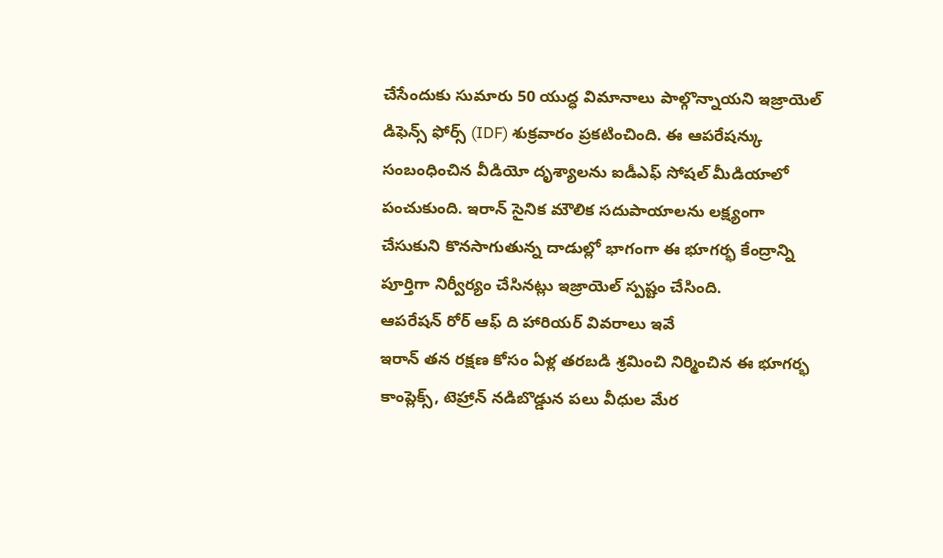చేసేందుకు సుమారు 50 యుద్ధ విమానాలు పాల్గొన్నాయని ఇజ్రాయెల్ డిఫెన్స్ ఫోర్స్ (IDF) శుక్రవారం ప్రకటించింది. ఈ ఆపరేషన్కు సంబంధించిన వీడియో దృశ్యాలను ఐడీఎఫ్ సోషల్ మీడియాలో పంచుకుంది. ఇరాన్ సైనిక మౌలిక సదుపాయాలను లక్ష్యంగా చేసుకుని కొనసాగుతున్న దాడుల్లో భాగంగా ఈ భూగర్భ కేంద్రాన్ని పూర్తిగా నిర్వీర్యం చేసినట్లు ఇజ్రాయెల్ స్పష్టం చేసింది.
ఆపరేషన్ రోర్ ఆఫ్ ది హారియర్ వివరాలు ఇవే
ఇరాన్ తన రక్షణ కోసం ఏళ్ల తరబడి శ్రమించి నిర్మించిన ఈ భూగర్భ కాంప్లెక్స్, టెహ్రాన్ నడిబొడ్డున పలు వీధుల మేర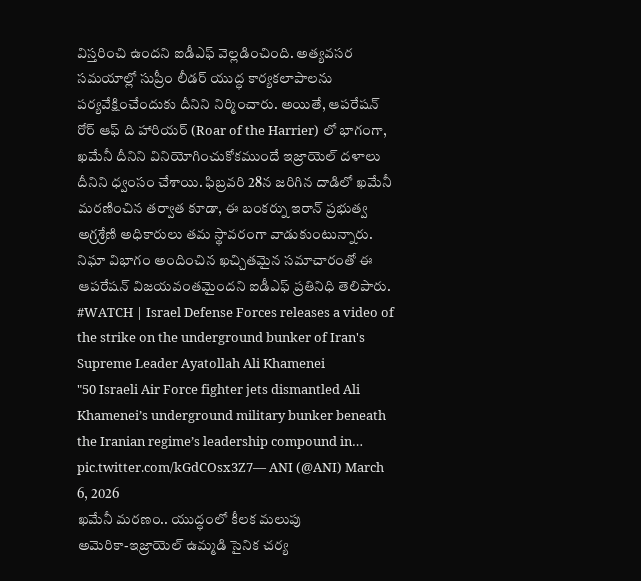విస్తరించి ఉందని ఐడీఎఫ్ వెల్లడించింది. అత్యవసర సమయాల్లో సుప్రీం లీడర్ యుద్ధ కార్యకలాపాలను పర్యవేక్షించేందుకు దీనిని నిర్మించారు. అయితే, ఆపరేషన్ రోర్ ఆఫ్ ది హారియర్ (Roar of the Harrier) లో భాగంగా, ఖమేనీ దీనిని వినియోగించుకోకముందే ఇజ్రాయెల్ దళాలు దీనిని ధ్వంసం చేశాయి. ఫిబ్రవరి 28న జరిగిన దాడిలో ఖమేనీ మరణించిన తర్వాత కూడా, ఈ బంకర్ను ఇరాన్ ప్రభుత్వ అగ్రశ్రేణి అధికారులు తమ స్థావరంగా వాడుకుంటున్నారు. నిఘా విభాగం అందించిన ఖచ్చితమైన సమాచారంతో ఈ ఆపరేషన్ విజయవంతమైందని ఐడీఎఫ్ ప్రతినిధి తెలిపారు.
#WATCH | Israel Defense Forces releases a video of the strike on the underground bunker of Iran's Supreme Leader Ayatollah Ali Khamenei
"50 Israeli Air Force fighter jets dismantled Ali Khamenei’s underground military bunker beneath the Iranian regime’s leadership compound in… pic.twitter.com/kGdCOsx3Z7— ANI (@ANI) March 6, 2026
ఖమేనీ మరణం.. యుద్ధంలో కీలక మలుపు
అమెరికా-ఇజ్రాయెల్ ఉమ్మడి సైనిక చర్య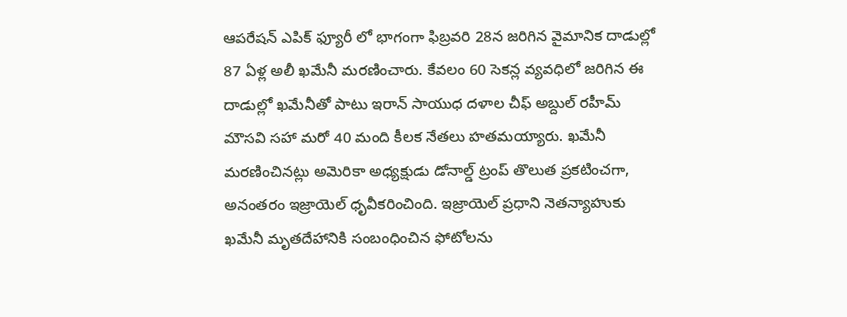ఆపరేషన్ ఎపిక్ ఫ్యూరీ లో భాగంగా ఫిబ్రవరి 28న జరిగిన వైమానిక దాడుల్లో 87 ఏళ్ల అలీ ఖమేనీ మరణించారు. కేవలం 60 సెకన్ల వ్యవధిలో జరిగిన ఈ దాడుల్లో ఖమేనీతో పాటు ఇరాన్ సాయుధ దళాల చీఫ్ అబ్దుల్ రహీమ్ మౌసవి సహా మరో 40 మంది కీలక నేతలు హతమయ్యారు. ఖమేనీ మరణించినట్లు అమెరికా అధ్యక్షుడు డోనాల్డ్ ట్రంప్ తొలుత ప్రకటించగా, అనంతరం ఇజ్రాయెల్ ధృవీకరించింది. ఇజ్రాయెల్ ప్రధాని నెతన్యాహుకు ఖమేనీ మృతదేహానికి సంబంధించిన ఫోటోలను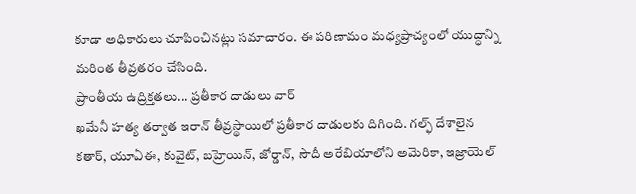కూడా అధికారులు చూపించినట్లు సమాచారం. ఈ పరిణామం మధ్యప్రాచ్యంలో యుద్ధాన్ని మరింత తీవ్రతరం చేసింది.
ప్రాంతీయ ఉద్రిక్తతలు... ప్రతీకార దాడులు వార్
ఖమేనీ హత్య తర్వాత ఇరాన్ తీవ్రస్థాయిలో ప్రతీకార దాడులకు దిగింది. గల్ఫ్ దేశాలైన కతార్, యూఏఈ, కువైట్, బహ్రెయిన్, జోర్డాన్, సౌదీ అరేబియాలోని అమెరికా, ఇజ్రాయెల్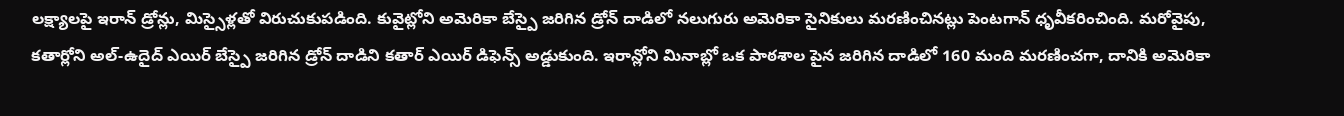లక్ష్యాలపై ఇరాన్ డ్రోన్లు, మిస్సైళ్లతో విరుచుకుపడింది. కువైట్లోని అమెరికా బేస్పై జరిగిన డ్రోన్ దాడిలో నలుగురు అమెరికా సైనికులు మరణించినట్లు పెంటగాన్ ధృవీకరించింది. మరోవైపు, కతార్లోని అల్-ఉదైద్ ఎయిర్ బేస్పై జరిగిన డ్రోన్ దాడిని కతార్ ఎయిర్ డిఫెన్స్ అడ్డుకుంది. ఇరాన్లోని మినాబ్లో ఒక పాఠశాల పైన జరిగిన దాడిలో 160 మంది మరణించగా, దానికి అమెరికా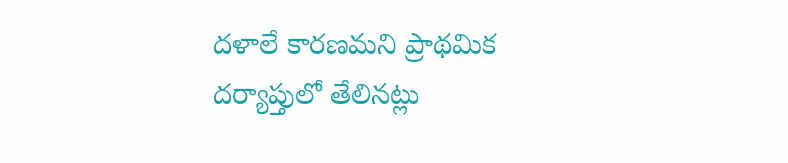దళాలే కారణమని ప్రాథమిక దర్యాప్తులో తేలినట్లు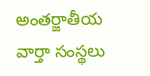అంతర్జాతీయ వార్తా సంస్థలు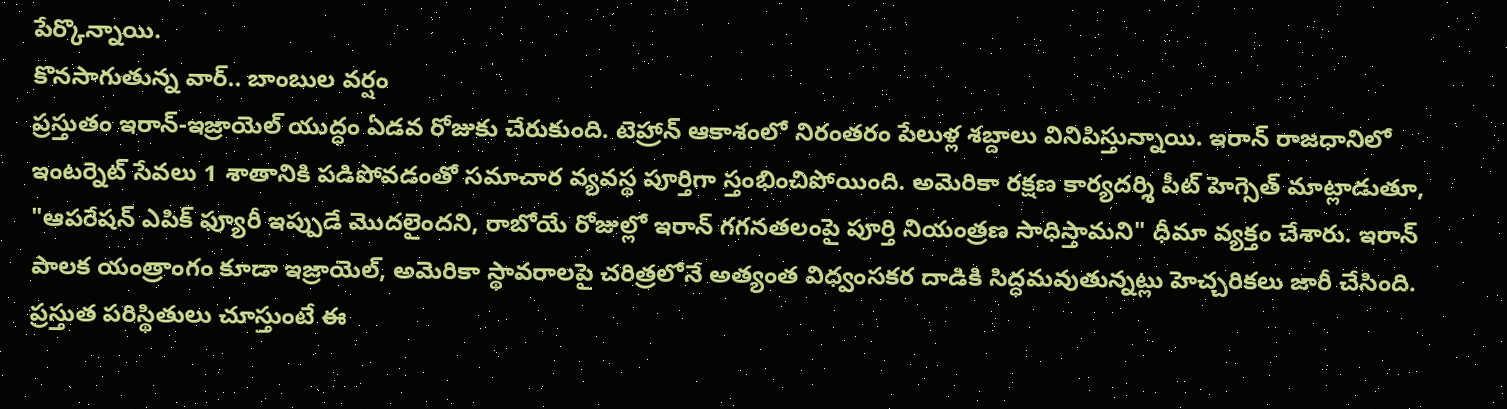పేర్కొన్నాయి.
కొనసాగుతున్న వార్.. బాంబుల వర్షం
ప్రస్తుతం ఇరాన్-ఇజ్రాయెల్ యుద్ధం ఏడవ రోజుకు చేరుకుంది. టెహ్రాన్ ఆకాశంలో నిరంతరం పేలుళ్ల శబ్దాలు వినిపిస్తున్నాయి. ఇరాన్ రాజధానిలో ఇంటర్నెట్ సేవలు 1 శాతానికి పడిపోవడంతో సమాచార వ్యవస్థ పూర్తిగా స్తంభించిపోయింది. అమెరికా రక్షణ కార్యదర్శి పీట్ హెగ్సెత్ మాట్లాడుతూ, "ఆపరేషన్ ఎపిక్ ఫ్యూరీ ఇప్పుడే మొదలైందని, రాబోయే రోజుల్లో ఇరాన్ గగనతలంపై పూర్తి నియంత్రణ సాధిస్తామని" ధీమా వ్యక్తం చేశారు. ఇరాన్ పాలక యంత్రాంగం కూడా ఇజ్రాయెల్, అమెరికా స్థావరాలపై చరిత్రలోనే అత్యంత విధ్వంసకర దాడికి సిద్ధమవుతున్నట్లు హెచ్చరికలు జారీ చేసింది. ప్రస్తుత పరిస్థితులు చూస్తుంటే ఈ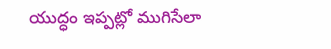యుద్ధం ఇప్పట్లో ముగిసేలా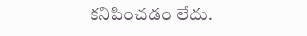కనిపించడం లేదు.